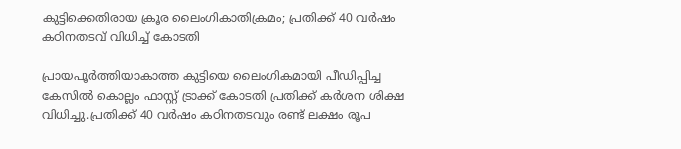കുട്ടിക്കെതിരായ ക്രൂര ലൈംഗികാതിക്രമം; പ്രതിക്ക് 40 വര്‍ഷം കഠിനതടവ് വിധിച്ച്‌ കോടതി

പ്രായപൂർത്തിയാകാത്ത കുട്ടിയെ ലൈംഗികമായി പീഡിപ്പിച്ച കേസില്‍ കൊല്ലം ഫാസ്റ്റ് ട്രാക്ക് കോടതി പ്രതിക്ക് കർശന ശിക്ഷ വിധിച്ചു.പ്രതിക്ക് 40 വർഷം കഠിനതടവും രണ്ട് ലക്ഷം രൂപ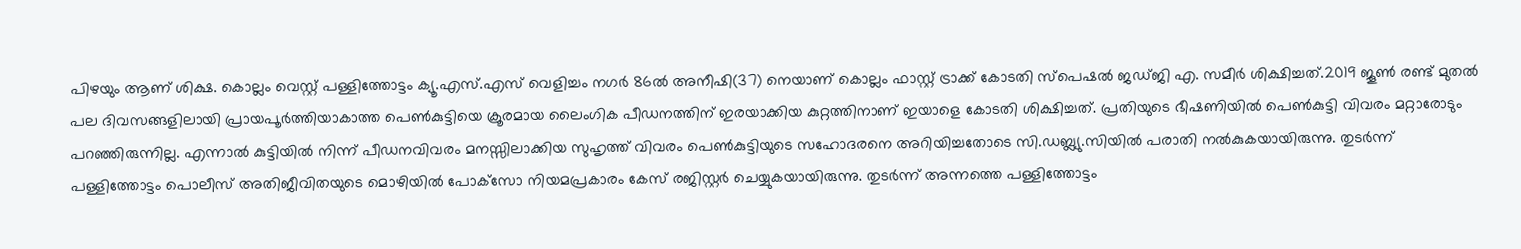പിഴയും ആണ് ശിക്ഷ. കൊല്ലം വെസ്റ്റ് പള്ളിത്തോട്ടം ക്യൂ.എസ്.എസ് വെളിച്ചം നഗർ 86ല്‍ അനീഷി(37) നെയാണ് കൊല്ലം ഫാസ്റ്റ് ട്രാക്ക് കോടതി സ്‌പെഷല്‍ ജഡ്ജി എ. സമീർ ശിക്ഷിച്ചത്.2019 ജൂണ്‍ രണ്ട് മുതല്‍ പല ദിവസങ്ങളിലായി പ്രായപൂർത്തിയാകാത്ത പെണ്‍കുട്ടിയെ ക്രൂരമായ ലൈംഗിക പീഡനത്തിന് ഇരയാക്കിയ കുറ്റത്തിനാണ് ഇയാളെ കോടതി ശിക്ഷിച്ചത്. പ്രതിയുടെ ഭീഷണിയില്‍ പെണ്‍കുട്ടി വിവരം മറ്റാരോടും പറഞ്ഞിരുന്നില്ല. എന്നാല്‍ കുട്ടിയില്‍ നിന്ന് പീഡനവിവരം മനസ്സിലാക്കിയ സുഹൃത്ത് വിവരം പെണ്‍കുട്ടിയുടെ സഹോദരനെ അറിയിച്ചതോടെ സി.ഡബ്ല്യു.സിയില്‍ പരാതി നല്‍കുകയായിരുന്നു. തുടർന്ന് പള്ളിത്തോട്ടം പൊലീസ് അതിജീവിതയുടെ മൊഴിയില്‍ പോക്‌സോ നിയമപ്രകാരം കേസ് രജിസ്റ്റർ ചെയ്യുകയായിരുന്നു. തുടർന്ന് അന്നത്തെ പള്ളിത്തോട്ടം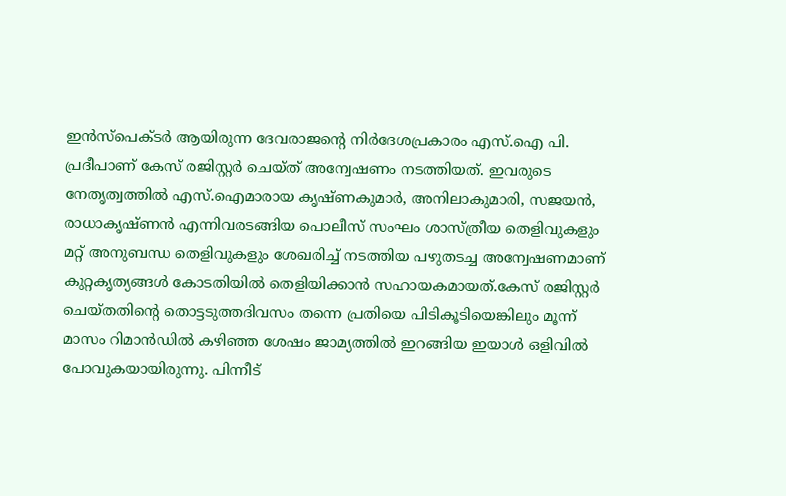ഇൻസ്‌പെക്ടർ ആയിരുന്ന ദേവരാജന്റെ നിർദേശപ്രകാരം എസ്.ഐ പി. പ്രദീപാണ് കേസ് രജിസ്റ്റർ ചെയ്ത് അന്വേഷണം നടത്തിയത്. ഇവരുടെ നേതൃത്വത്തില്‍ എസ്.ഐമാരായ കൃഷ്ണകുമാർ, അനിലാകുമാരി, സജയൻ, രാധാകൃഷ്ണൻ എന്നിവരടങ്ങിയ പൊലീസ് സംഘം ശാസ്ത്രീയ തെളിവുകളും മറ്റ് അനുബന്ധ തെളിവുകളും ശേഖരിച്ച്‌ നടത്തിയ പഴുതടച്ച അന്വേഷണമാണ് കുറ്റകൃത്യങ്ങള്‍ കോടതിയില്‍ തെളിയിക്കാൻ സഹായകമായത്.കേസ് രജിസ്റ്റർ ചെയ്തതിന്റെ തൊട്ടടുത്തദിവസം തന്നെ പ്രതിയെ പിടികൂടിയെങ്കിലും മൂന്ന് മാസം റിമാൻഡില്‍ കഴിഞ്ഞ ശേഷം ജാമ്യത്തില്‍ ഇറങ്ങിയ ഇയാള്‍ ഒളിവില്‍ പോവുകയായിരുന്നു. പിന്നീട്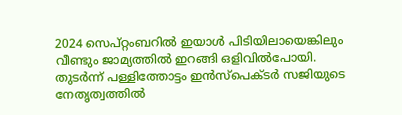2024 സെപ്റ്റംബറില്‍ ഇയാള്‍ പിടിയിലായെങ്കിലും വീണ്ടും ജാമ്യത്തില്‍ ഇറങ്ങി ഒളിവില്‍പോയി. തുടർന്ന് പള്ളിത്തോട്ടം ഇൻസ്‌പെക്ടർ സജിയുടെ നേതൃത്വത്തില്‍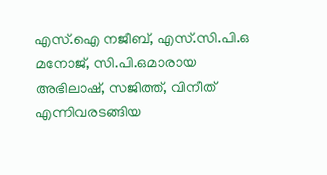എസ്.ഐ നജീബ്, എസ്.സി.പി.ഒ മനോജ്, സി.പി.ഒമാരായ അഭിലാഷ്, സജിത്ത്, വിനീത് എന്നിവരടങ്ങിയ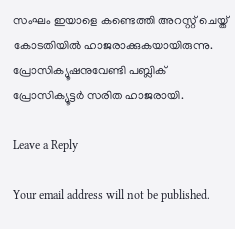സംഘം ഇയാളെ കണ്ടെത്തി അറസ്റ്റ് ചെയ്ത് കോടതിയില്‍ ഹാജരാക്കുകയായിരുന്നു. പ്രോസിക്യൂഷനുവേണ്ടി പബ്ലിക് പ്രോസിക്യൂട്ടർ സരിത ഹാജരായി.

Leave a Reply

Your email address will not be published.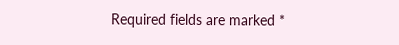Required fields are marked *